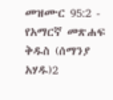መዝሙር 95:2 - የአማርኛ መጽሐፍ ቅዱስ (ሰማንያ አሃዱ)2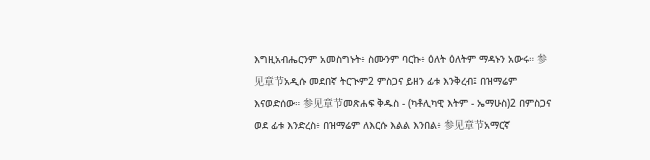እግዚአብሔርንም አመስግኑት፥ ስሙንም ባርኩ፥ ዕለት ዕለትም ማዳኑን አውሩ። 参见章节አዲሱ መደበኛ ትርጒም2 ምስጋና ይዘን ፊቱ እንቅረብ፤ በዝማሬም እናወድሰው። 参见章节መጽሐፍ ቅዱስ - (ካቶሊካዊ እትም - ኤማሁስ)2 በምስጋና ወደ ፊቱ እንድረስ፥ በዝማሬም ለእርሱ እልል እንበል፥ 参见章节አማርኛ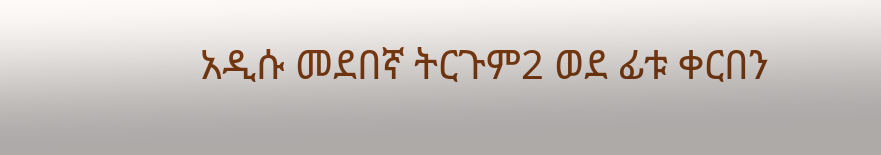አዲሱ መደበኛ ትርጉም2 ወደ ፊቱ ቀርበን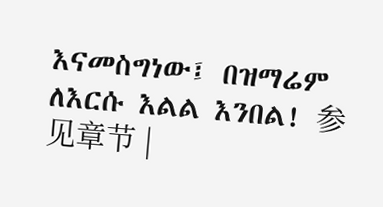እናመስግነው፤ በዝማሬም ለእርሱ እልል እንበል! 参见章节 |